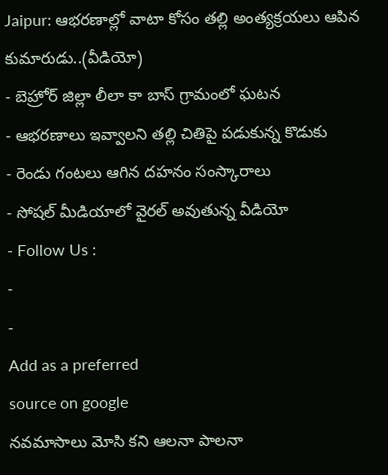Jaipur: ఆభరణాల్లో వాటా కోసం తల్లి అంత్యక్రయలు ఆపిన కుమారుడు..(వీడియో)
- బెహ్రోర్ జిల్లా లీలా కా బాస్ గ్రామంలో ఘటన
- ఆభరణాలు ఇవ్వాలని తల్లి చితిపై పడుకున్న కొడుకు
- రెండు గంటలు ఆగిన దహనం సంస్కారాలు
- సోషల్ మీడియాలో వైరల్ అవుతున్న వీడియో
- Follow Us :
-
-
Add as a preferred
source on google
నవమాసాలు మోసి కని ఆలనా పాలనా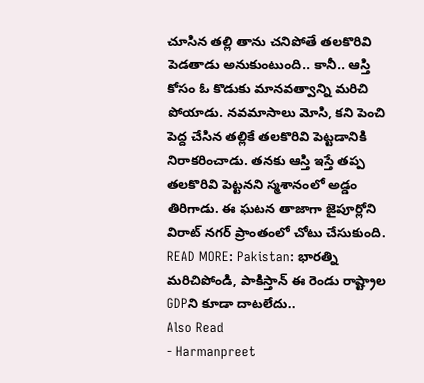చూసిన తల్లి తాను చనిపోతే తలకొరివి పెడతాడు అనుకుంటుంది.. కానీ.. ఆస్తి కోసం ఓ కొడుకు మానవత్వాన్ని మరిచి పోయాడు. నవమాసాలు మోసి, కని పెంచి పెద్ద చేసిన తల్లికే తలకొరివి పెట్టడానికి నిరాకరించాడు. తనకు ఆస్తి ఇస్తే తప్ప తలకొరివి పెట్టనని స్మశానంలో అడ్డం తిరిగాడు. ఈ ఘటన తాజాగా జైపూర్లోని విరాట్ నగర్ ప్రాంతంలో చోటు చేసుకుంది.
READ MORE: Pakistan: భారత్ని మరిచిపోండి, పాకిస్తాన్ ఈ రెండు రాష్ట్రాల GDPని కూడా దాటలేదు..
Also Read
- Harmanpreet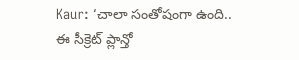Kaur: ‘చాలా సంతోషంగా ఉంది.. ఈ సీక్రెట్ ప్లాన్తో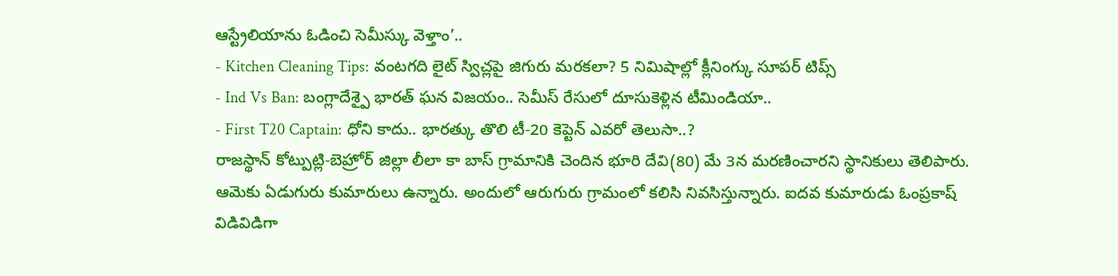ఆస్ట్రేలియాను ఓడించి సెమీస్కు వెళ్తాం’..
- Kitchen Cleaning Tips: వంటగది లైట్ స్విచ్లపై జిగురు మరకలా? 5 నిమిషాల్లో క్లీనింగ్కు సూపర్ టిప్స్
- Ind Vs Ban: బంగ్లాదేశ్పై భారత్ ఘన విజయం.. సెమీస్ రేసులో దూసుకెళ్లిన టీమిండియా..
- First T20 Captain: ధోని కాదు.. భారత్కు తొలి టీ-20 కెప్టెన్ ఎవరో తెలుసా..?
రాజస్థాన్ కోట్పుట్లి-బెహ్రోర్ జిల్లా లీలా కా బాస్ గ్రామానికి చెందిన భూరి దేవి(80) మే 3న మరణించారని స్థానికులు తెలిపారు. ఆమెకు ఏడుగురు కుమారులు ఉన్నారు. అందులో ఆరుగురు గ్రామంలో కలిసి నివసిస్తున్నారు. ఐదవ కుమారుడు ఓంప్రకాష్ విడివిడిగా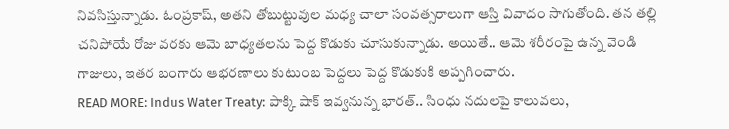నివసిస్తున్నాడు. ఓంప్రకాష్, అతని తోబుట్టువుల మధ్య చాలా సంవత్సరాలుగా ఆస్తి వివాదం సాగుతోంది. తన తల్లి చనిపోయే రోజు వరకు ఆమె బాధ్యతలను పెద్ద కొడుకు చూసుకున్నాడు. అయితే.. ఆమె శరీరంపై ఉన్న వెండి గాజులు, ఇతర బంగారు ఆభరణాలు కుటుంబ పెద్దలు పెద్ద కొడుకుకి అప్పగించారు.
READ MORE: Indus Water Treaty: పాక్కి షాక్ ఇవ్వనున్న భారత్.. సింధు నదులపై కాలువలు,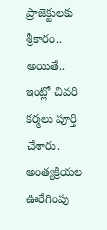ప్రాజెక్టులకు శ్రీకారం..
అయితే.. ఇంట్లో చివరి కర్మలు పూర్తి చేశారు. అంత్యక్రియల ఊరేగింపు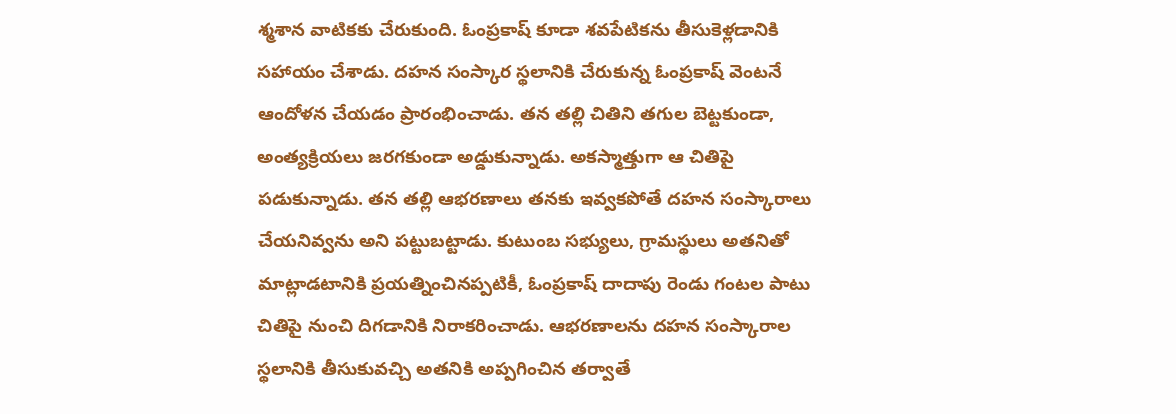శ్మశాన వాటికకు చేరుకుంది. ఓంప్రకాష్ కూడా శవపేటికను తీసుకెళ్లడానికి సహాయం చేశాడు. దహన సంస్కార స్థలానికి చేరుకున్న ఓంప్రకాష్ వెంటనే ఆందోళన చేయడం ప్రారంభించాడు. తన తల్లి చితిని తగుల బెట్టకుండా, అంత్యక్రియలు జరగకుండా అడ్డుకున్నాడు. అకస్మాత్తుగా ఆ చితిపై పడుకున్నాడు. తన తల్లి ఆభరణాలు తనకు ఇవ్వకపోతే దహన సంస్కారాలు చేయనివ్వను అని పట్టుబట్టాడు. కుటుంబ సభ్యులు, గ్రామస్థులు అతనితో మాట్లాడటానికి ప్రయత్నించినప్పటికీ, ఓంప్రకాష్ దాదాపు రెండు గంటల పాటు చితిపై నుంచి దిగడానికి నిరాకరించాడు. ఆభరణాలను దహన సంస్కారాల స్థలానికి తీసుకువచ్చి అతనికి అప్పగించిన తర్వాతే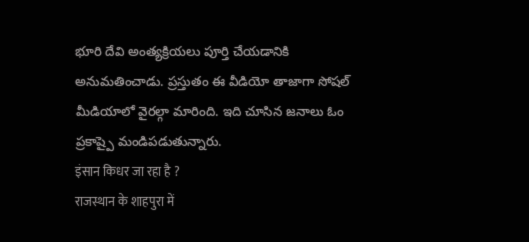భూరి దేవి అంత్యక్రియలు పూర్తి చేయడానికి అనుమతించాడు. ప్రస్తుతం ఈ వీడియో తాజాగా సోషల్ మీడియాలో వైరల్గా మారింది. ఇది చూసిన జనాలు ఓం ప్రకాష్పై మండిపడుతున్నారు.
इंसान किधर जा रहा है ?
राजस्थान के शाहपुरा में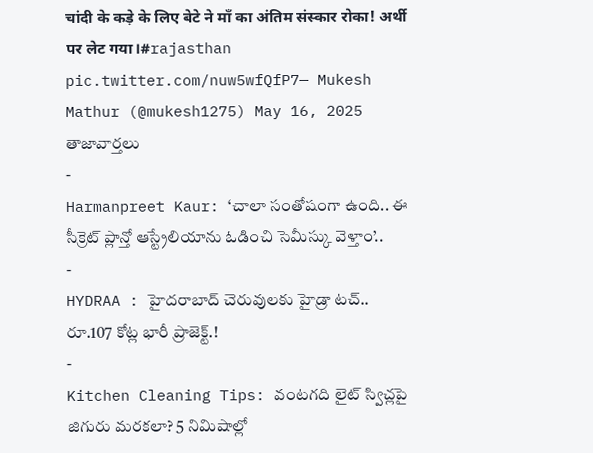चांदी के कड़े के लिए बेटे ने माँ का अंतिम संस्कार रोका! अर्थी पर लेट गया।#rajasthan pic.twitter.com/nuw5wfQfP7— Mukesh Mathur (@mukesh1275) May 16, 2025
తాజావార్తలు
-
Harmanpreet Kaur: ‘చాలా సంతోషంగా ఉంది.. ఈ సీక్రెట్ ప్లాన్తో ఆస్ట్రేలియాను ఓడించి సెమీస్కు వెళ్తాం’..
-
HYDRAA : హైదరాబాద్ చెరువులకు హైడ్రా టచ్.. రూ.107 కోట్ల భారీ ప్రాజెక్ట్.!
-
Kitchen Cleaning Tips: వంటగది లైట్ స్విచ్లపై జిగురు మరకలా? 5 నిమిషాల్లో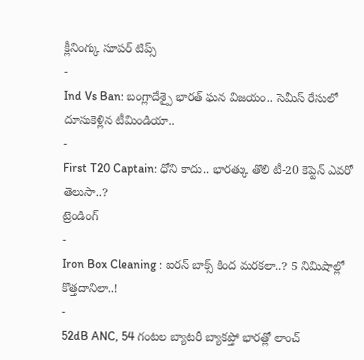క్లీనింగ్కు సూపర్ టిప్స్
-
Ind Vs Ban: బంగ్లాదేశ్పై భారత్ ఘన విజయం.. సెమీస్ రేసులో దూసుకెళ్లిన టీమిండియా..
-
First T20 Captain: ధోని కాదు.. భారత్కు తొలి టీ-20 కెప్టెన్ ఎవరో తెలుసా..?
ట్రెండింగ్
-
Iron Box Cleaning : ఐరన్ బాక్స్ కింద మరకలా..? 5 నిమిషాల్లో కొత్తదానిలా..!
-
52dB ANC, 54 గంటల బ్యాటరీ బ్యాకప్తో భారత్లో లాంచ్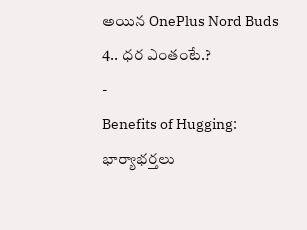అయిన OnePlus Nord Buds 4.. ధర ఎంతంటే.?
-
Benefits of Hugging: భార్యాభర్తలు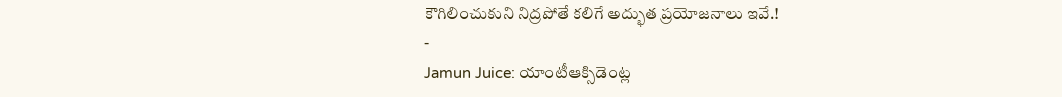కౌగిలించుకుని నిద్రపోతే కలిగే అద్భుత ప్రయోజనాలు ఇవే.!
-
Jamun Juice: యాంటీఆక్సిడెంట్ల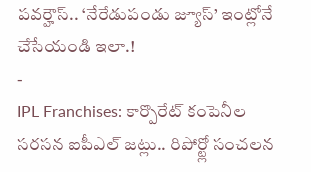పవర్హౌస్.. ‘నేరేడుపండు జ్యూస్’ ఇంట్లోనే చేసేయండి ఇలా.!
-
IPL Franchises: కార్పొరేట్ కంపెనీల సరసన ఐపీఎల్ జట్లు.. రిపోర్ట్లో సంచలన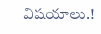విషయాలు.!